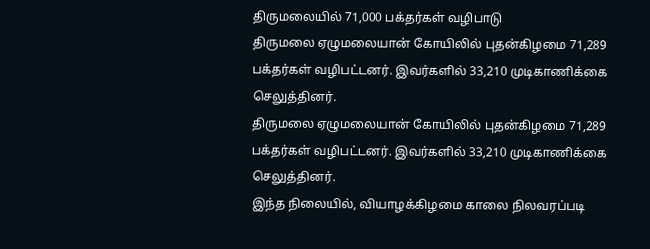திருமலையில் 71,000 பக்தர்கள் வழிபாடு
திருமலை ஏழுமலையான் கோயிலில் புதன்கிழமை 71,289 பக்தர்கள் வழிபட்டனர். இவர்களில் 33,210 முடிகாணிக்கை செலுத்தினர்.
திருமலை ஏழுமலையான் கோயிலில் புதன்கிழமை 71,289 பக்தர்கள் வழிபட்டனர். இவர்களில் 33,210 முடிகாணிக்கை செலுத்தினர்.
இந்த நிலையில், வியாழக்கிழமை காலை நிலவரப்படி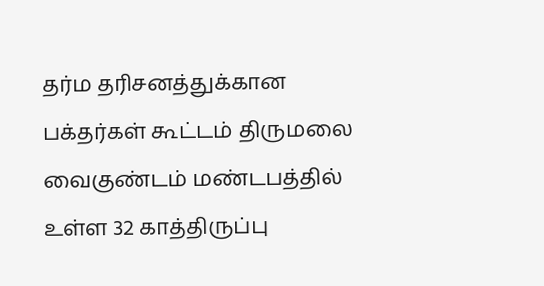தர்ம தரிசனத்துக்கான பக்தர்கள் கூட்டம் திருமலை வைகுண்டம் மண்டபத்தில் உள்ள 32 காத்திருப்பு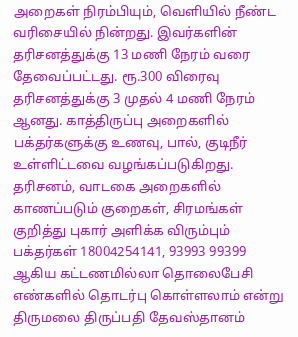அறைகள் நிரம்பியும், வெளியில் நீண்ட வரிசையில் நின்றது. இவர்களின் தரிசனத்துக்கு 13 மணி நேரம் வரை தேவைப்பட்டது. ரூ.300 விரைவு தரிசனத்துக்கு 3 முதல் 4 மணி நேரம் ஆனது. காத்திருப்பு அறைகளில் பக்தர்களுக்கு உணவு, பால், குடிநீர் உள்ளிட்டவை வழங்கப்படுகிறது.
தரிசனம், வாடகை அறைகளில் காணப்படும் குறைகள், சிரமங்கள் குறித்து புகார் அளிக்க விரும்பும் பக்தர்கள் 18004254141, 93993 99399 ஆகிய கட்டணமில்லா தொலைபேசி எண்களில் தொடர்பு கொள்ளலாம் என்று திருமலை திருப்பதி தேவஸ்தானம்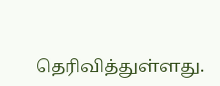தெரிவித்துள்ளது.